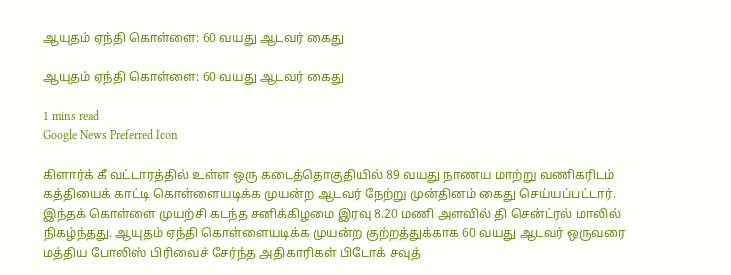ஆயுதம் ஏந்தி கொள்ளை: 60 வயது ஆடவர் கைது

ஆயுதம் ஏந்தி கொள்ளை: 60 வயது ஆடவர் கைது

1 mins read
Google News Preferred Icon

கிளார்க் கீ வட்டாரத்தில் உள்ள ஒரு கடைத்தொகுதியில் 89 வயது நாணய மாற்று வணிகரிடம் கத்தியைக் காட்டி கொள்ளையடிக்க முயன்ற ஆடவர் நேற்று முன்தினம் கைது செய்யப்பட்டார். இந்தக் கொள்ளை முயற்சி கடந்த சனிக்கிழமை இரவு 8.20 மணி அளவில் தி சென்ட்ரல் மாலில் நிகழ்ந்தது. ஆயுதம் ஏந்தி கொள்ளையடிக்க முயன்ற குற்றத்துக்காக 60 வயது ஆடவர் ஒருவரை மத்திய போலிஸ் பிரிவைச் சேர்ந்த அதிகாரிகள் பிடோக் சவுத்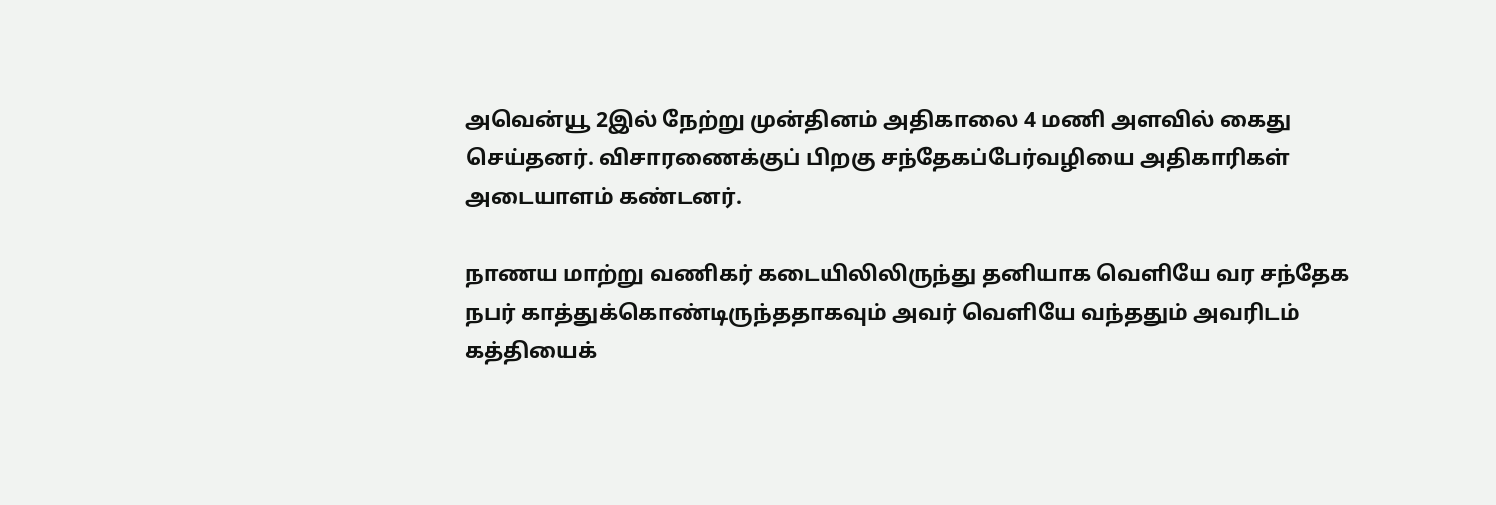அவென்யூ 2இல் நேற்று முன்தினம் அதிகாலை 4 மணி அளவில் கைது செய்தனர். விசாரணைக்குப் பிறகு சந்தேகப்பேர்வழியை அதிகாரிகள் அடையாளம் கண்டனர்.

நாணய மாற்று வணிகர் கடையிலிலிருந்து தனியாக வெளியே வர சந்தேக நபர் காத்துக்கொண்டிருந்ததாகவும் அவர் வெளியே வந்ததும் அவரிடம் கத்தியைக்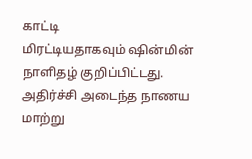காட்டி மிரட்டியதாகவும் ‌ஷின்மின் நாளிதழ் குறிப்பிட்டது. அதிர்ச்சி அடைந்த நாணய மாற்று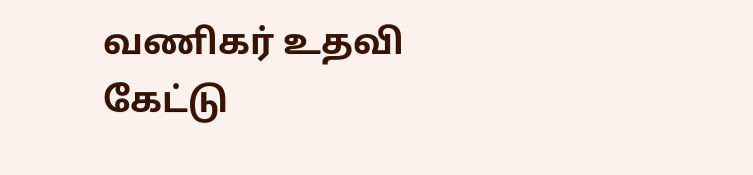வணிகர் உதவி கேட்டு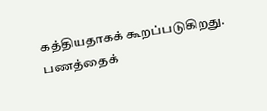கத்தியதாகக் கூறப்படுகிறது. பணத்தைக்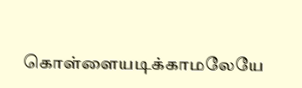கொள்ளையடிக்காமலேயே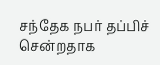சந்தேக நபர் தப்பிச் சென்றதாக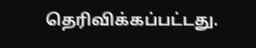தெரிவிக்கப்பட்டது.